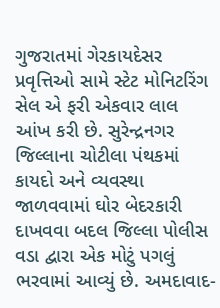ગુજરાતમાં ગેરકાયદેસર પ્રવૃત્તિઓ સામે સ્ટેટ મોનિટરિંગ સેલ એ ફરી એકવાર લાલ આંખ કરી છે. સુરેન્દ્રનગર જિલ્લાના ચોટીલા પંથકમાં કાયદો અને વ્યવસ્થા જાળવવામાં ઘોર બેદરકારી દાખવવા બદલ જિલ્લા પોલીસ વડા દ્વારા એક મોટું પગલું ભરવામાં આવ્યું છે. અમદાવાદ-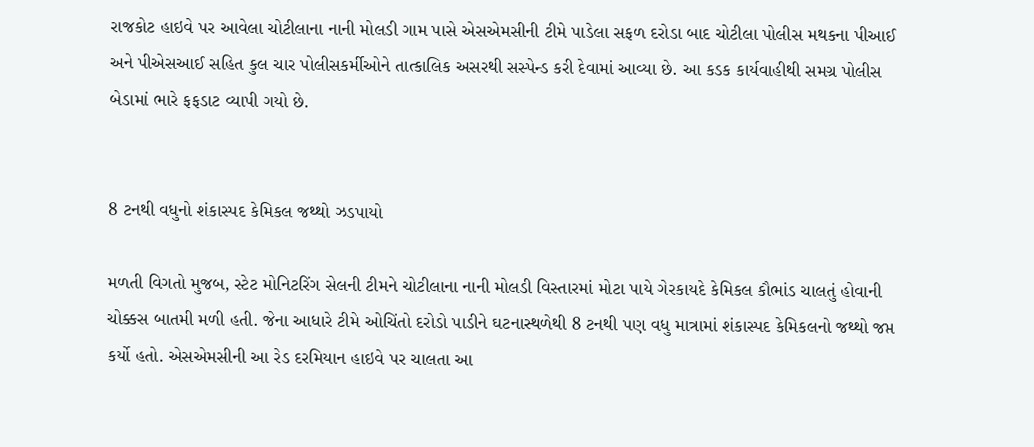રાજકોટ હાઇવે પર આવેલા ચોટીલાના નાની મોલડી ગામ પાસે એસએમસીની ટીમે પાડેલા સફળ દરોડા બાદ ચોટીલા પોલીસ મથકના પીઆઈ અને પીએસઆઈ સહિત કુલ ચાર પોલીસકર્મીઓને તાત્કાલિક અસરથી સસ્પેન્ડ કરી દેવામાં આવ્યા છે. આ કડક કાર્યવાહીથી સમગ્ર પોલીસ બેડામાં ભારે ફફડાટ વ્યાપી ગયો છે.


8 ટનથી વધુનો શંકાસ્પદ કેમિકલ જથ્થો ઝડપાયો

મળતી વિગતો મુજબ, સ્ટેટ મોનિટરિંગ સેલની ટીમને ચોટીલાના નાની મોલડી વિસ્તારમાં મોટા પાયે ગેરકાયદે કેમિકલ કૌભાંડ ચાલતું હોવાની ચોક્કસ બાતમી મળી હતી. જેના આધારે ટીમે ઓચિંતો દરોડો પાડીને ઘટનાસ્થળેથી 8 ટનથી પણ વધુ માત્રામાં શંકાસ્પદ કેમિકલનો જથ્થો જપ્ત કર્યો હતો. એસએમસીની આ રેડ દરમિયાન હાઇવે પર ચાલતા આ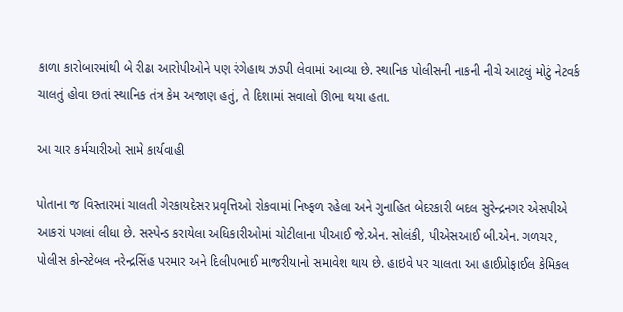કાળા કારોબારમાંથી બે રીઢા આરોપીઓને પણ રંગેહાથ ઝડપી લેવામાં આવ્યા છે. સ્થાનિક પોલીસની નાકની નીચે આટલું મોટું નેટવર્ક ચાલતું હોવા છતાં સ્થાનિક તંત્ર કેમ અજાણ હતું, તે દિશામાં સવાલો ઊભા થયા હતા.

આ ચાર કર્મચારીઓ સામે કાર્યવાહી

પોતાના જ વિસ્તારમાં ચાલતી ગેરકાયદેસર પ્રવૃત્તિઓ રોકવામાં નિષ્ફળ રહેલા અને ગુનાહિત બેદરકારી બદલ સુરેન્દ્રનગર એસપીએ આકરાં પગલાં લીધા છે. સસ્પેન્ડ કરાયેલા અધિકારીઓમાં ચોટીલાના પીઆઈ જે.એન. સોલંકી, પીએસઆઈ બી.એન. ગળચર, પોલીસ કોન્સ્ટેબલ નરેન્દ્રસિંહ પરમાર અને દિલીપભાઈ માજરીયાનો સમાવેશ થાય છે. હાઇવે પર ચાલતા આ હાઈપ્રોફાઈલ કેમિકલ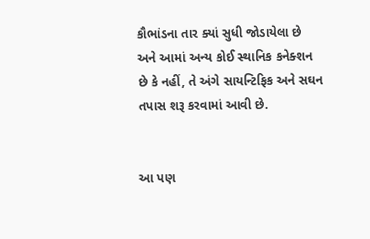કૌભાંડના તાર ક્યાં સુધી જોડાયેલા છે અને આમાં અન્ય કોઈ સ્થાનિક કનેક્શન છે કે નહીં, તે અંગે સાયન્ટિફિક અને સઘન તપાસ શરૂ કરવામાં આવી છે.


આ પણ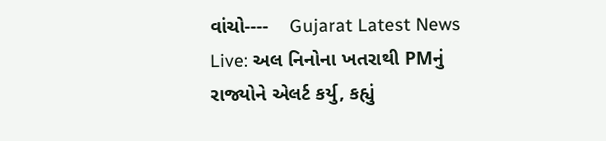વાંચો----    Gujarat Latest News Live: અલ નિનોના ખતરાથી PMનું રાજ્યોને એલર્ટ કર્યુ, કહ્યું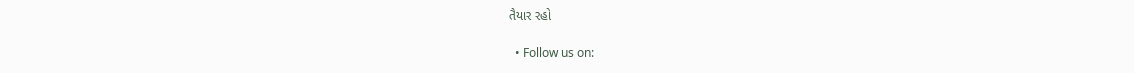તૈયાર રહો

  • Follow us on: